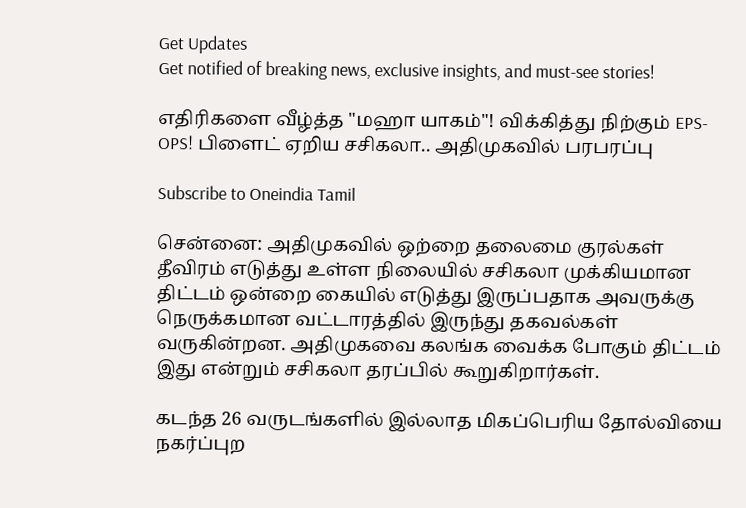Get Updates
Get notified of breaking news, exclusive insights, and must-see stories!

எதிரிகளை வீழ்த்த "மஹா யாகம்"! விக்கித்து நிற்கும் EPS- OPS! பிளைட் ஏறிய சசிகலா.. அதிமுகவில் பரபரப்பு

Subscribe to Oneindia Tamil

சென்னை: அதிமுகவில் ஒற்றை தலைமை குரல்கள் தீவிரம் எடுத்து உள்ள நிலையில் சசிகலா முக்கியமான திட்டம் ஒன்றை கையில் எடுத்து இருப்பதாக அவருக்கு நெருக்கமான வட்டாரத்தில் இருந்து தகவல்கள் வருகின்றன. அதிமுகவை கலங்க வைக்க போகும் திட்டம் இது என்றும் சசிகலா தரப்பில் கூறுகிறார்கள்.

கடந்த 26 வருடங்களில் இல்லாத மிகப்பெரிய தோல்வியை நகர்ப்புற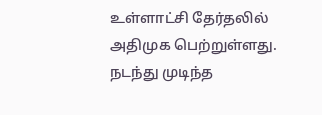உள்ளாட்சி தேர்தலில் அதிமுக பெற்றுள்ளது. நடந்து முடிந்த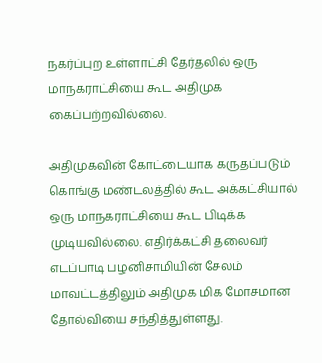நகர்ப்புற உள்ளாட்சி தேர்தலில் ஒரு மாநகராட்சியை கூட அதிமுக கைப்பற்றவில்லை.

அதிமுகவின் கோட்டையாக கருதப்படும் கொங்கு மண்டலத்தில் கூட அக்கட்சியால் ஒரு மாநகராட்சியை கூட பிடிக்க முடியவில்லை. எதிர்க்கட்சி தலைவர் எடப்பாடி பழனிசாமியின் சேலம் மாவட்டத்திலும் அதிமுக மிக மோசமான தோல்வியை சந்தித்துள்ளது.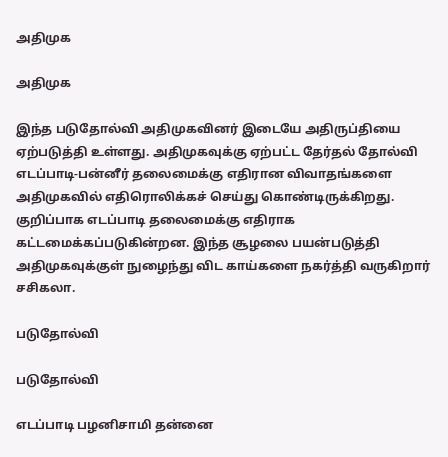அதிமுக

அதிமுக

இந்த படுதோல்வி அதிமுகவினர் இடையே அதிருப்தியை ஏற்படுத்தி உள்ளது. அதிமுகவுக்கு ஏற்பட்ட தேர்தல் தோல்வி எடப்பாடி-பன்னீர் தலைமைக்கு எதிரான விவாதங்களை அதிமுகவில் எதிரொலிக்கச் செய்து கொண்டிருக்கிறது. குறிப்பாக எடப்பாடி தலைமைக்கு எதிராக கட்டமைக்கப்படுகின்றன. இந்த சூழலை பயன்படுத்தி அதிமுகவுக்குள் நுழைந்து விட காய்களை நகர்த்தி வருகிறார் சசிகலா.

படுதோல்வி

படுதோல்வி

எடப்பாடி பழனிசாமி தன்னை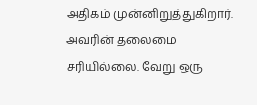அதிகம் முன்னிறுத்துகிறார். அவரின் தலைமை சரியில்லை. வேறு ஒரு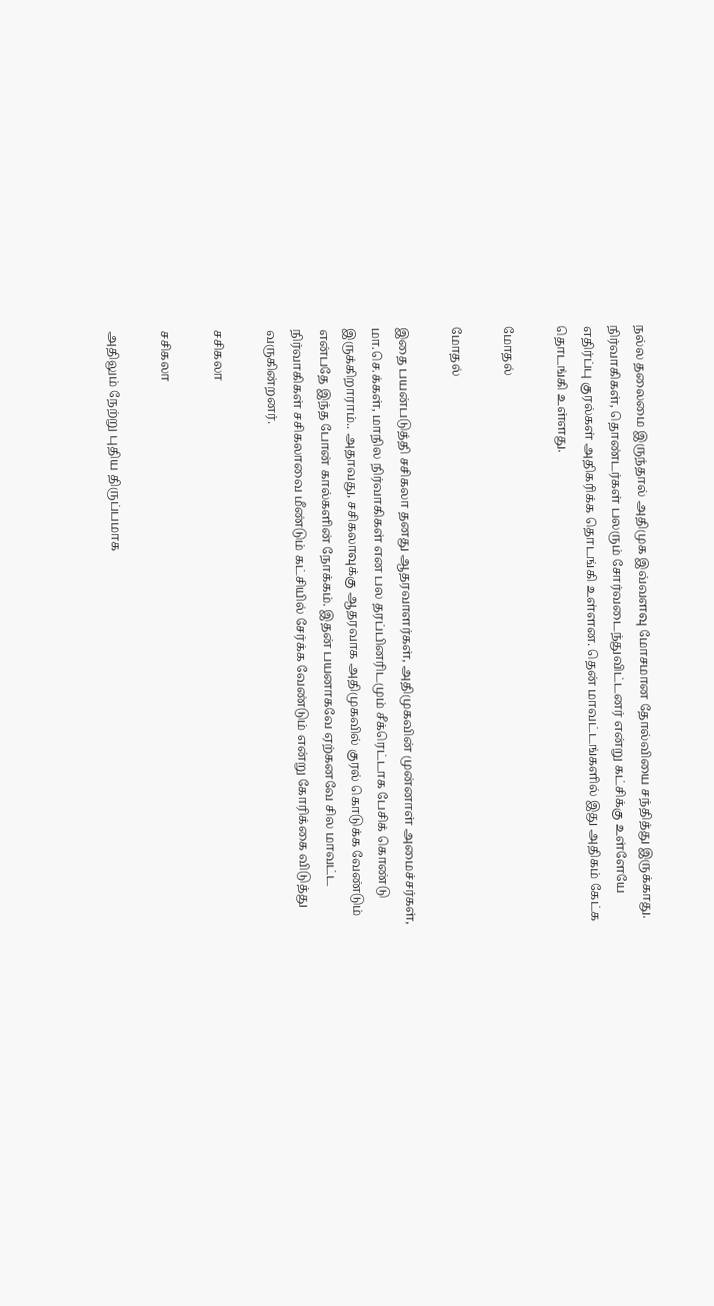நல்ல தலைமை இருந்தால் அதிமுக இவ்வளவு மோசமான தோல்வியை சந்தித்து இருக்காது. நிர்வாகிகள், தொண்டர்கள் பலரும் சோர்வடைந்துவிட்டனர் என்று கட்சிக்கு உள்ளேயே எதிர்ப்பு குரல்கள் அதிகரிக்க தொடங்கி உள்ளன. தென் மாவட்டங்களில் இது அதிகம் கேட்க தொடங்கி உள்ளது.

மோதல்

மோதல்

இதை பயன்படுத்தி சசிகலா தனது ஆதரவாளர்கள், அதிமுகவின் முன்னாள் அமைச்சர்கள், மா.செ.க்கள், மாநில நிர்வாகிகள் என பல தரப்பினரிடமும் சீக்ரெட்டாக பேசிக் கொண்டு இருக்கிறாராம்.. அதாவது, சசிகலாவுக்கு ஆதரவாக அதிமுகவில் குரல் கொடுக்க வேண்டும் என்பதே இந்த போன் கால்களின் நோக்கம். இதன் பயனாகவே ஏற்கனவே சில மாவட்ட நிர்வாகிகள் சசிகலாவை மீண்டும் கட்சியில் சேர்க்க வேண்டும் என்று கோரிக்கை விடுத்து வருகின்றனர்.

சசிகலா

சசிகலா

அதிலும் நேற்று புதிய திருப்பமாக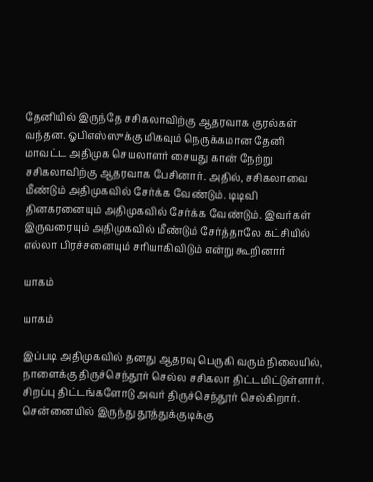தேனியில் இருந்தே சசிகலாவிற்கு ஆதரவாக குரல்கள் வந்தன. ஓபிஎஸ்ஸுக்கு மிகவும் நெருக்கமான தேனி மாவட்ட அதிமுக செயலாளர் சையது கான் நேற்று சசிகலாவிற்கு ஆதரவாக பேசினார். அதில், சசிகலாவை மீண்டும் அதிமுகவில் சேர்க்க வேண்டும். டிடிவி தினகரனையும் அதிமுகவில் சேர்க்க வேண்டும். இவர்கள் இருவரையும் அதிமுகவில் மீண்டும் சேர்த்தாலே கட்சியில் எல்லா பிரச்சனையும் சரியாகிவிடும் என்று கூறினார்

யாகம்

யாகம்

இப்படி அதிமுகவில் தனது ஆதரவு பெருகி வரும் நிலையில், நாளைக்கு திருச்செந்தூர் செல்ல சசிகலா திட்டமிட்டுள்ளார். சிறப்பு திட்டங்களோடு அவர் திருச்செந்தூர் செல்கிறார். சென்னையில் இருந்து தூத்துக்குடிக்கு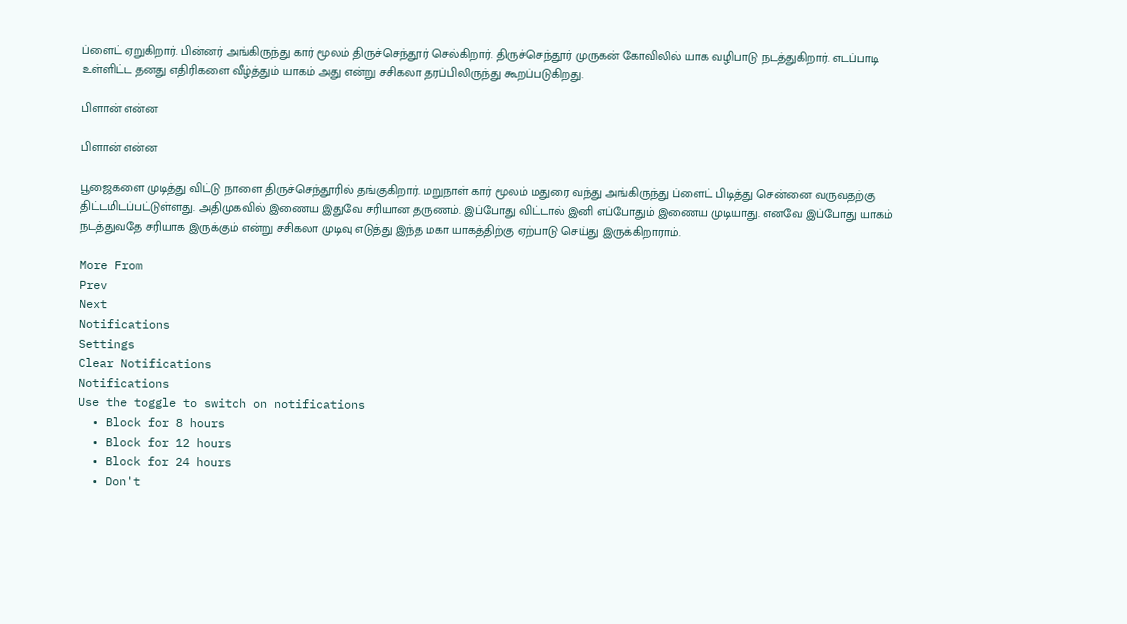ப்ளைட் ஏறுகிறார். பின்னர் அங்கிருந்து கார் மூலம் திருச்செந்தூர் செல்கிறார். திருச்செந்தூர் முருகன் கோவிலில் யாக வழிபாடு நடத்துகிறார். எடப்பாடி உள்ளிட்ட தனது எதிரிகளை வீழ்த்தும் யாகம் அது என்று சசிகலா தரப்பிலிருந்து கூறப்படுகிறது.

பிளான் என்ன

பிளான் என்ன

பூஜைகளை முடித்து விட்டு நாளை திருச்செந்தூரில் தங்குகிறார். மறுநாள் கார் மூலம் மதுரை வந்து அங்கிருந்து ப்ளைட் பிடித்து சென்னை வருவதற்கு திட்டமிடப்பட்டுள்ளது. அதிமுகவில் இணைய இதுவே சரியான தருணம். இப்போது விட்டால் இனி எப்போதும் இணைய முடியாது. எனவே இப்போது யாகம் நடத்துவதே சரியாக இருக்கும் என்று சசிகலா முடிவு எடுத்து இந்த மகா யாகத்திற்கு ஏற்பாடு செய்து இருக்கிறாராம்.

More From
Prev
Next
Notifications
Settings
Clear Notifications
Notifications
Use the toggle to switch on notifications
  • Block for 8 hours
  • Block for 12 hours
  • Block for 24 hours
  • Don't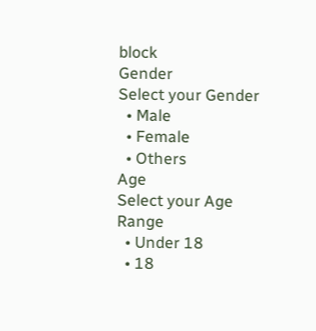block
Gender
Select your Gender
  • Male
  • Female
  • Others
Age
Select your Age Range
  • Under 18
  • 18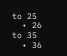to 25
  • 26 to 35
  • 36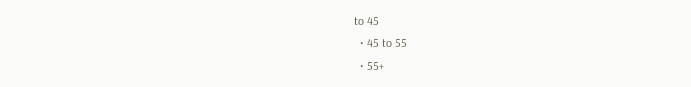to 45
  • 45 to 55
  • 55+